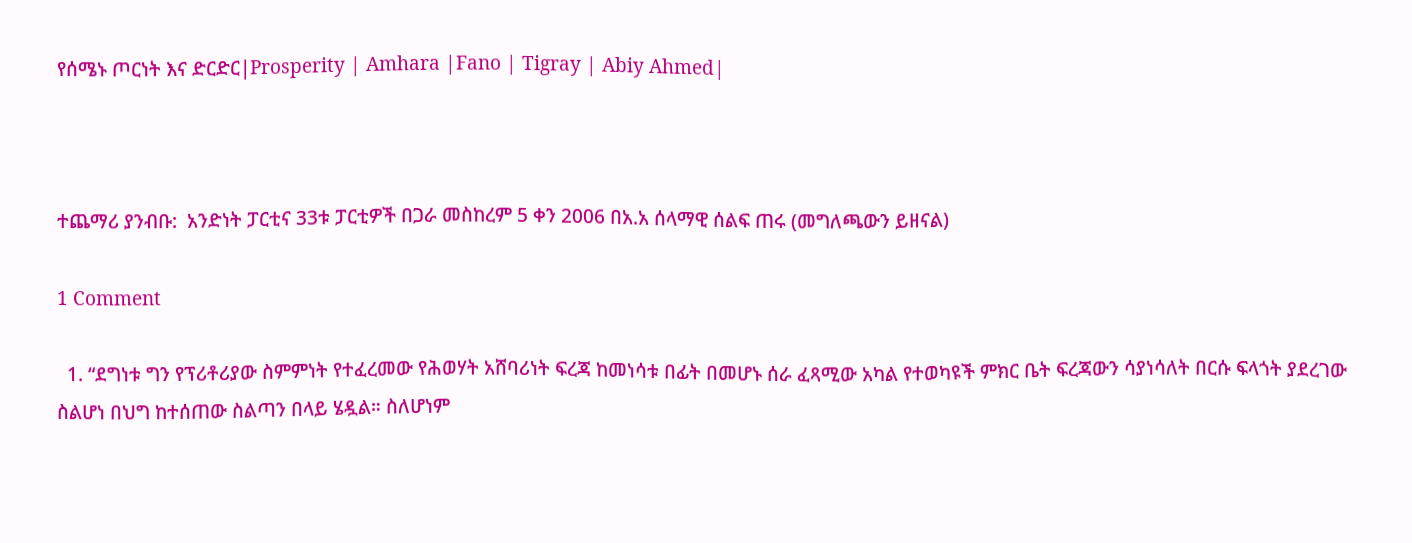የሰሜኑ ጦርነት እና ድርድር|Prosperity | Amhara |Fano | Tigray | Abiy Ahmed|



ተጨማሪ ያንብቡ:  አንድነት ፓርቲና 33ቱ ፓርቲዎች በጋራ መስከረም 5 ቀን 2006 በአ.አ ሰላማዊ ሰልፍ ጠሩ (መግለጫውን ይዘናል)

1 Comment

  1. “ደግነቱ ግን የፕሪቶሪያው ስምምነት የተፈረመው የሕወሃት አሸባሪነት ፍረጃ ከመነሳቱ በፊት በመሆኑ ሰራ ፈጻሚው አካል የተወካዩች ምክር ቤት ፍረጃውን ሳያነሳለት በርሱ ፍላጎት ያደረገው ስልሆነ በህግ ከተሰጠው ስልጣን በላይ ሄዷል። ስለሆነም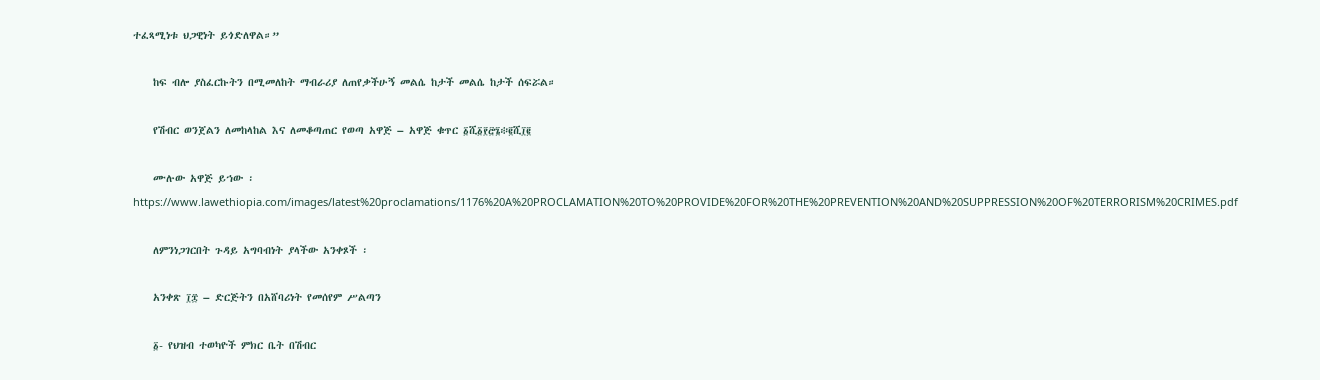ተፈጻሚነቱ ህጋዊነት ይጎድለዋል።”

    ከፍ ብሎ ያስፈርኩትን በሚመለከት ማብራሪያ ለጠየቃችሁኝ መልሴ ከታች መልሴ ከታች ሰፍሯል።

    የሽብር ወንጀልን ለመከላከል እና ለመቆጣጠር የወጣ አዋጅ – አዋጅ ቁጥር ፩ሺ፩፻፸፮፨፪ሺ፲፪

    ሙሉው አዋጅ ይኀው ፡ https://www.lawethiopia.com/images/latest%20proclamations/1176%20A%20PROCLAMATION%20TO%20PROVIDE%20FOR%20THE%20PREVENTION%20AND%20SUPPRESSION%20OF%20TERRORISM%20CRIMES.pdf

    ለምንነጋገርበት ጉዳይ አግባብነት ያላችው አንቀጾች ፡

    አንቀጽ ፲፰ – ድርጅትን በአሸባሪነት የመሰየም ሥልጣን

    ፩- የህዝብ ተወካዮች ምክር ቤት በሽብር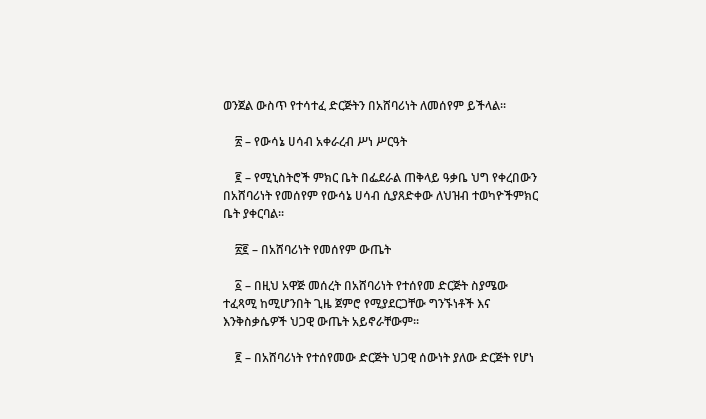ወንጀል ውስጥ የተሳተፈ ድርጅትን በአሸባሪነት ለመሰየም ይችላል፡፡

    ፳ – የውሳኔ ሀሳብ አቀራረብ ሥነ ሥርዓት

    ፪ – የሚኒስትሮች ምክር ቤት በፌደራል ጠቅላይ ዓቃቤ ህግ የቀረበውን በአሸባሪነት የመሰየም የውሳኔ ሀሳብ ሲያጸድቀው ለህዝብ ተወካዮችምክር ቤት ያቀርባል፡፡

    ፳፪ – በአሸባሪነት የመሰየም ውጤት

    ፩ – በዚህ አዋጅ መሰረት በአሸባሪነት የተሰየመ ድርጅት ስያሜው ተፈጻሚ ከሚሆንበት ጊዜ ጀምሮ የሚያደርጋቸው ግንኙነቶች እና እንቅስቃሴዎች ህጋዊ ውጤት አይኖራቸውም፡፡

    ፪ – በአሸባሪነት የተሰየመው ድርጅት ህጋዊ ሰውነት ያለው ድርጅት የሆነ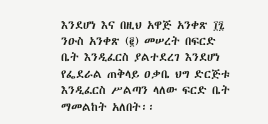እንደሆነ እና በዚህ አዋጅ አንቀጽ ፲፯ ንዑስ አንቀጽ (፪) መሠረት በፍርድ ቤት እንዲፈርስ ያልተደረገ እንደሆነ የፌደራል ጠቅላይ ዐቃቤ ህግ ድርጅቱ እንዲፈርስ ሥልጣን ላለው ፍርድ ቤት ማመልከት አለበት፡፡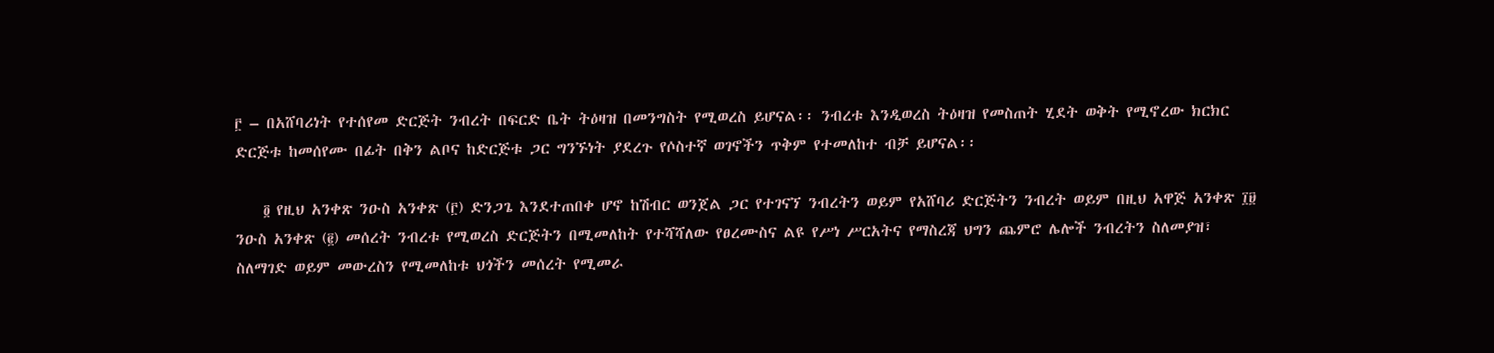፫ – በአሸባሪነት የተሰየመ ድርጅት ንብረት በፍርድ ቤት ትዕዛዝ በመንግስት የሚወረስ ይሆናል፡፡ ንብረቱ እንዲወረስ ትዕዛዝ የመስጠት ሂደት ወቅት የሚኖረው ክርክር ድርጅቱ ከመሰየሙ በፊት በቅን ልቦና ከድርጅቱ ጋር ግንኙነት ያደረጉ የሶስተኛ ወገኖችን ጥቅም የተመለከተ ብቻ ይሆናል፡፡

    ፬ የዚህ አንቀጽ ንዑስ አንቀጽ (፫) ድንጋጌ እንደተጠበቀ ሆኖ ከሽብር ወንጀል ጋር የተገናኘ ንብረትን ወይም የአሸባሪ ድርጅትን ንብረት ወይም በዚህ አዋጅ አንቀጽ ፲፱ ንዑስ አንቀጽ (፪) መሰረት ንብረቱ የሚወረስ ድርጅትን በሚመለከት የተሻሻለው የፀረሙስና ልዩ የሥነ ሥርአትና የማስረጃ ህግን ጨምሮ ሌሎች ንብረትን ስለመያዝ፣ ስለማገድ ወይም መውረስን የሚመለከቱ ህጎችን መሰረት የሚመራ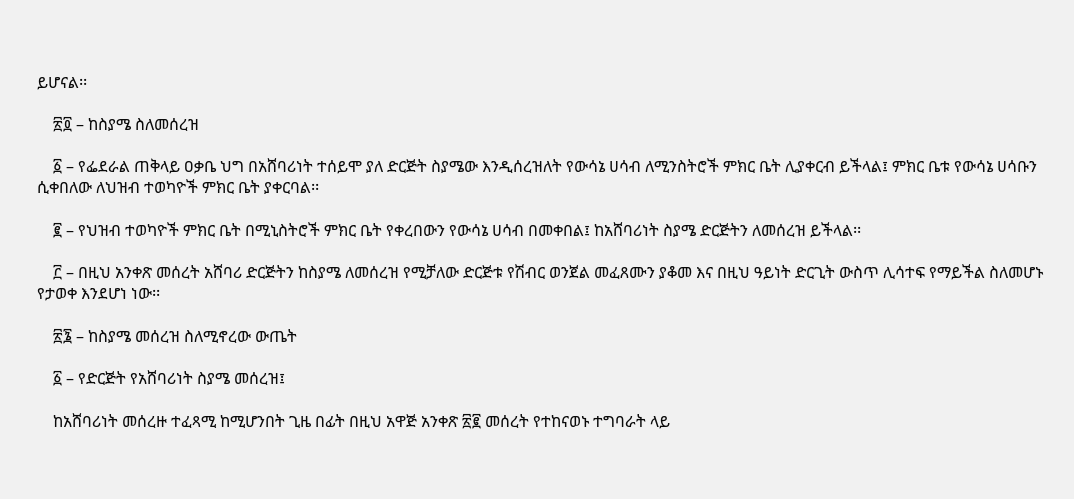ይሆናል፡፡

    ፳፬ – ከስያሜ ስለመሰረዝ

    ፩ – የፌደራል ጠቅላይ ዐቃቤ ህግ በአሸባሪነት ተሰይሞ ያለ ድርጅት ስያሜው እንዲሰረዝለት የውሳኔ ሀሳብ ለሚንስትሮች ምክር ቤት ሊያቀርብ ይችላል፤ ምክር ቤቱ የውሳኔ ሀሳቡን ሲቀበለው ለህዝብ ተወካዮች ምክር ቤት ያቀርባል፡፡

    ፪ – የህዝብ ተወካዮች ምክር ቤት በሚኒስትሮች ምክር ቤት የቀረበውን የውሳኔ ሀሳብ በመቀበል፤ ከአሸባሪነት ስያሜ ድርጅትን ለመሰረዝ ይችላል፡፡

    ፫ – በዚህ አንቀጽ መሰረት አሸባሪ ድርጅትን ከስያሜ ለመሰረዝ የሚቻለው ድርጅቱ የሽብር ወንጀል መፈጸሙን ያቆመ እና በዚህ ዓይነት ድርጊት ውስጥ ሊሳተፍ የማይችል ስለመሆኑ የታወቀ እንደሆነ ነው፡፡

    ፳፮ – ከስያሜ መሰረዝ ስለሚኖረው ውጤት

    ፩ – የድርጅት የአሸባሪነት ስያሜ መሰረዝ፤

    ከአሸባሪነት መሰረዙ ተፈጻሚ ከሚሆንበት ጊዜ በፊት በዚህ አዋጅ አንቀጽ ፳፪ መሰረት የተከናወኑ ተግባራት ላይ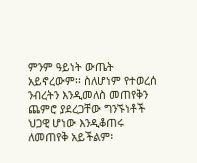ምንም ዓይነት ውጤት አይኖረውም፡፡ ስለሆነም የተወረሰ ንብረትን እንዲመለስ መጠየቅን ጨምሮ ያደረጋቸው ግንኙነቶች ህጋዊ ሆነው እንዲቆጠሩ ለመጠየቅ አይችልም፡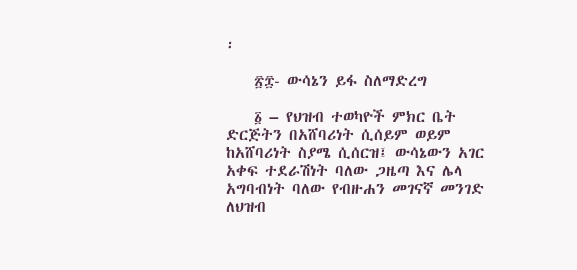፡

    ፳፰- ውሳኔን ይፋ ስለማድረግ

    ፩ – የህዝብ ተወካዮች ምክር ቤት ድርጅትን በአሸባሪነት ሲሰይም ወይም ከአሸባሪነት ስያሜ ሲሰርዝ፤ ውሳኔውን አገር አቀፍ ተደራሽነት ባለው ጋዜጣ እና ሌላ አግባብነት ባለው የብዙሐን መገናኛ መንገድ ለህዝብ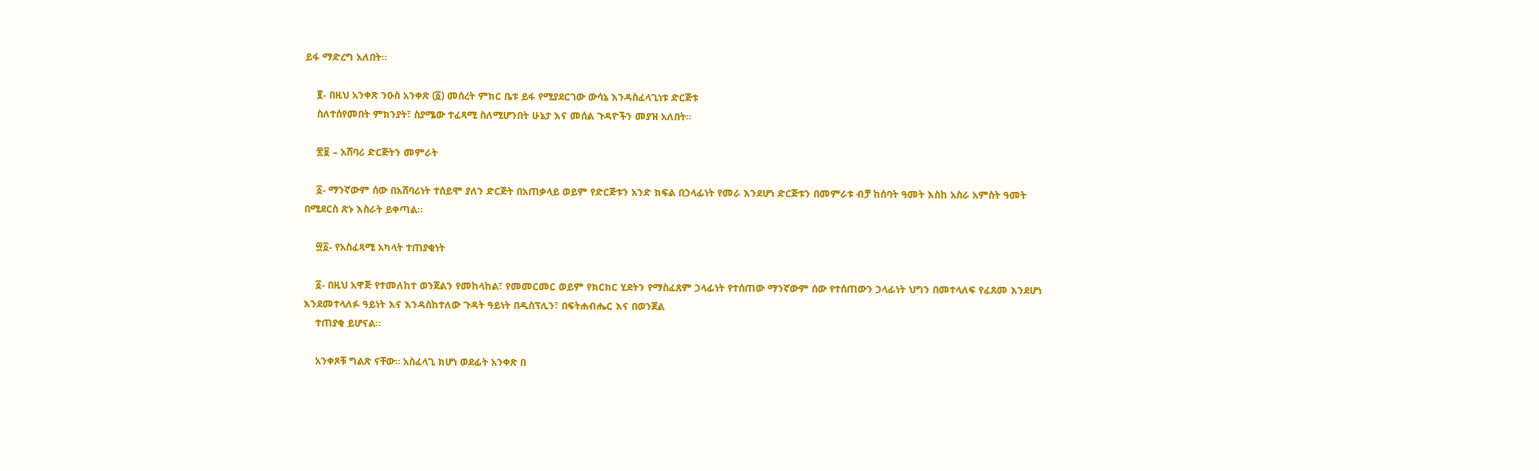ይፋ ማድረግ አለበት፡፡

    ፪- በዚህ አንቀጽ ንዑስ አንቀጽ (፩) መሰረት ምክር ቤቱ ይፋ የሚያደርገው ውሳኔ እንዳስፈላጊነቱ ድርጅቱ
    ስለተሰየመበት ምክንያት፣ ስያሜው ተፈጻሚ ስለሚሆንበት ሁኔታ እና መሰል ጉዳዮችን መያዝ አለበት፡፡

    ፳፱ – አሸባሪ ድርጅትን መምራት

    ፩- ማንኛውም ሰው በአሸባሪነት ተሰይሞ ያለን ድርጅት በአጠቃላይ ወይም የድርጅቱን አንድ ክፍል በኃላፊነት የመራ እንደሆነ ድርጅቱን በመምራቱ ብቻ ከሰባት ዓመት እስከ አስራ አምስት ዓመት በሚደርስ ጽኑ እስራት ይቀጣል፡፡

    ፵፩- የአስፈጻሚ አካላት ተጠያቂነት

    ፩- በዚህ አዋጅ የተመለከተ ወንጀልን የመከላከል፣ የመመርመር ወይም የክርክር ሂደትን የማስፈጸም ኃላፊነት የተሰጠው ማንኛውም ሰው የተሰጠውን ኃላፊነት ህግን በመተላለፍ የፈጸመ እንደሆነ እንደመተላለፉ ዓይነት እና እንዳስከተለው ጉዳት ዓይነት በዲስፕሊን፣ በፍትሐብሔር እና በወንጀል
    ተጠያቂ ይሆናል፡፡

    አንቀጾቹ ግልጽ ናቸው። አስፈላጊ ክሆነ ወደፊት አንቀጽ በ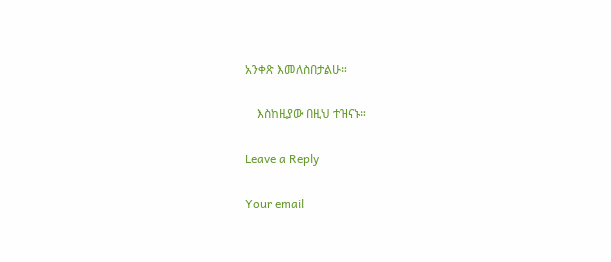አንቀጽ እመለስበታልሁ።

    እስከዚያው በዚህ ተዝናኑ።

Leave a Reply

Your email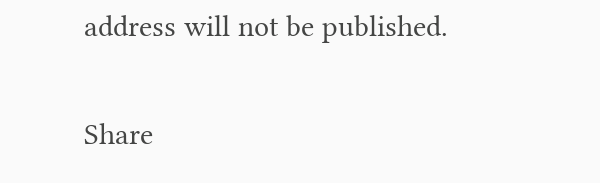address will not be published.

Share